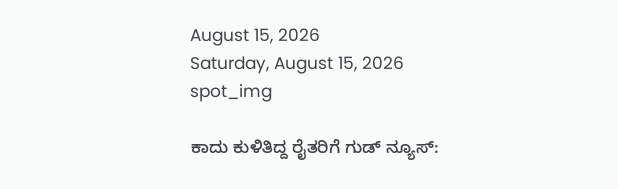August 15, 2026
Saturday, August 15, 2026
spot_img

ಕಾದು ಕುಳಿತಿದ್ದ ರೈತರಿಗೆ ಗುಡ್ ನ್ಯೂಸ್: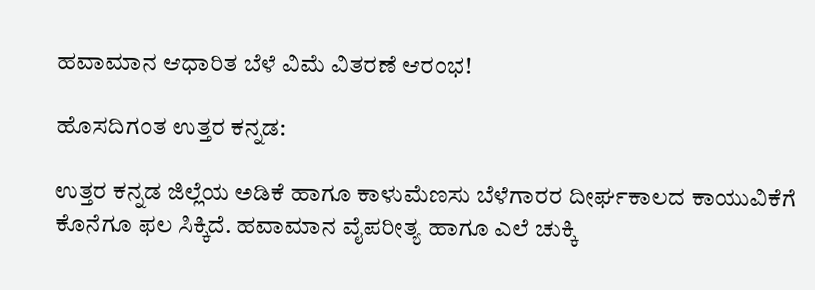ಹವಾಮಾನ ಆಧಾರಿತ ಬೆಳೆ ವಿಮೆ ವಿತರಣೆ ಆರಂಭ!

ಹೊಸದಿಗಂತ ಉತ್ತರ ಕನ್ನಡ:

ಉತ್ತರ ಕನ್ನಡ ಜಿಲ್ಲೆಯ ಅಡಿಕೆ ಹಾಗೂ ಕಾಳುಮೆಣಸು ಬೆಳೆಗಾರರ ದೀರ್ಘಕಾಲದ ಕಾಯುವಿಕೆಗೆ ಕೊನೆಗೂ ಫಲ ಸಿಕ್ಕಿದೆ. ಹವಾಮಾನ ವೈಪರೀತ್ಯ ಹಾಗೂ ಎಲೆ ಚುಕ್ಕಿ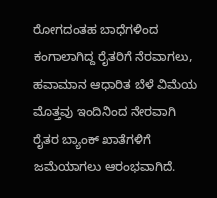ರೋಗದಂತಹ ಬಾಧೆಗಳಿಂದ ಕಂಗಾಲಾಗಿದ್ದ ರೈತರಿಗೆ ನೆರವಾಗಲು, ಹವಾಮಾನ ಆಧಾರಿತ ಬೆಳೆ ವಿಮೆಯ ಮೊತ್ತವು ಇಂದಿನಿಂದ ನೇರವಾಗಿ ರೈತರ ಬ್ಯಾಂಕ್ ಖಾತೆಗಳಿಗೆ ಜಮೆಯಾಗಲು ಆರಂಭವಾಗಿದೆ.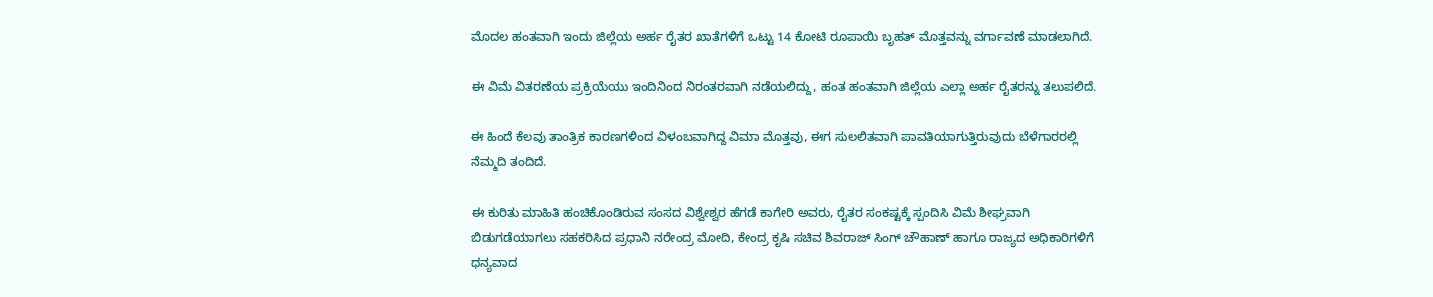ಮೊದಲ ಹಂತವಾಗಿ ಇಂದು ಜಿಲ್ಲೆಯ ಅರ್ಹ ರೈತರ ಖಾತೆಗಳಿಗೆ ಒಟ್ಟು 14 ಕೋಟಿ ರೂಪಾಯಿ ಬೃಹತ್ ಮೊತ್ತವನ್ನು ವರ್ಗಾವಣೆ ಮಾಡಲಾಗಿದೆ.

ಈ ವಿಮೆ ವಿತರಣೆಯ ಪ್ರಕ್ರಿಯೆಯು ಇಂದಿನಿಂದ ನಿರಂತರವಾಗಿ ನಡೆಯಲಿದ್ದು, ಹಂತ ಹಂತವಾಗಿ ಜಿಲ್ಲೆಯ ಎಲ್ಲಾ ಅರ್ಹ ರೈತರನ್ನು ತಲುಪಲಿದೆ.

ಈ ಹಿಂದೆ ಕೆಲವು ತಾಂತ್ರಿಕ ಕಾರಣಗಳಿಂದ ವಿಳಂಬವಾಗಿದ್ದ ವಿಮಾ ಮೊತ್ತವು, ಈಗ ಸುಲಲಿತವಾಗಿ ಪಾವತಿಯಾಗುತ್ತಿರುವುದು ಬೆಳೆಗಾರರಲ್ಲಿ ನೆಮ್ಮದಿ ತಂದಿದೆ.

ಈ ಕುರಿತು ಮಾಹಿತಿ ಹಂಚಿಕೊಂಡಿರುವ ಸಂಸದ ವಿಶ್ವೇಶ್ವರ ಹೆಗಡೆ ಕಾಗೇರಿ ಅವರು, ರೈತರ ಸಂಕಷ್ಟಕ್ಕೆ ಸ್ಪಂದಿಸಿ ವಿಮೆ ಶೀಘ್ರವಾಗಿ ಬಿಡುಗಡೆಯಾಗಲು ಸಹಕರಿಸಿದ ಪ್ರಧಾನಿ ನರೇಂದ್ರ ಮೋದಿ, ಕೇಂದ್ರ ಕೃಷಿ ಸಚಿವ ಶಿವರಾಜ್ ಸಿಂಗ್ ಚೌಹಾಣ್ ಹಾಗೂ ರಾಜ್ಯದ ಅಧಿಕಾರಿಗಳಿಗೆ ಧನ್ಯವಾದ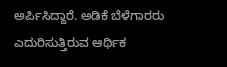ಅರ್ಪಿಸಿದ್ದಾರೆ. ಅಡಿಕೆ ಬೆಳೆಗಾರರು ಎದುರಿಸುತ್ತಿರುವ ಆರ್ಥಿಕ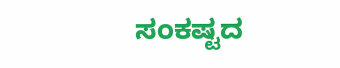ಸಂಕಷ್ಟದ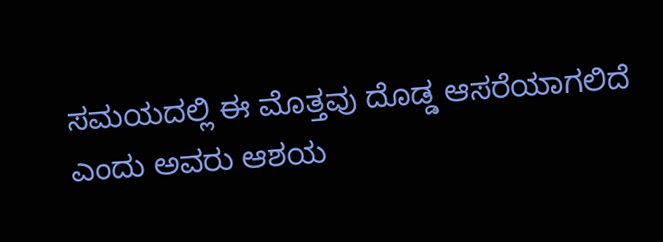ಸಮಯದಲ್ಲಿ ಈ ಮೊತ್ತವು ದೊಡ್ಡ ಆಸರೆಯಾಗಲಿದೆ ಎಂದು ಅವರು ಆಶಯ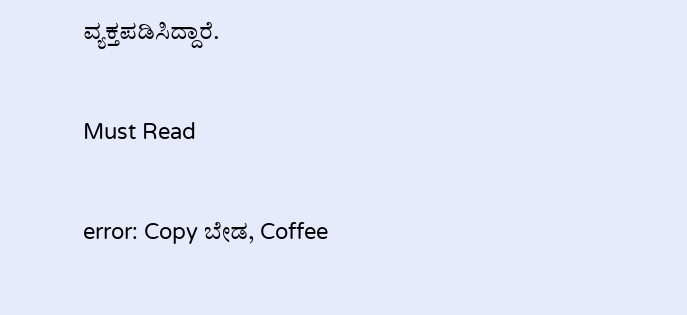ವ್ಯಕ್ತಪಡಿಸಿದ್ದಾರೆ.

Must Read

error: Copy ಬೇಡ, Coffee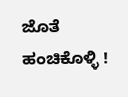ಜೊತೆ ಹಂಚಿಕೊಳ್ಳಿ !